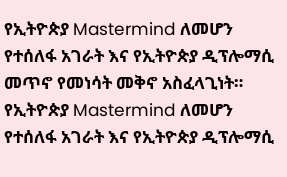የኢትዮጵያ Mastermind ለመሆን የተሰለፋ አገራት እና የኢትዮጵያ ዲፕሎማሲ መጥኖ የመነሳት መቅኖ አስፈላጊነት።
የኢትዮጵያ Mastermind ለመሆን የተሰለፋ አገራት እና የኢትዮጵያ ዲፕሎማሲ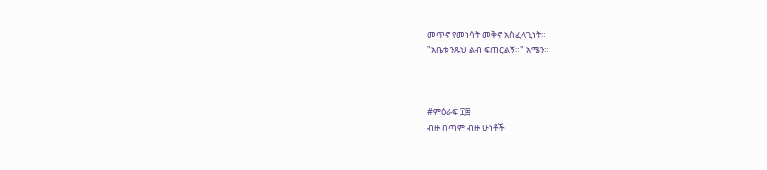መጥኖ የመነሳት መቅኖ አስፈላጊነት።
"አቤቱ ንጹህ ልብ ፍጠርልኝ።" አሜን።



#ምዕራፍ ፲፰
ብዙ በጣም ብዙ ሁነቶች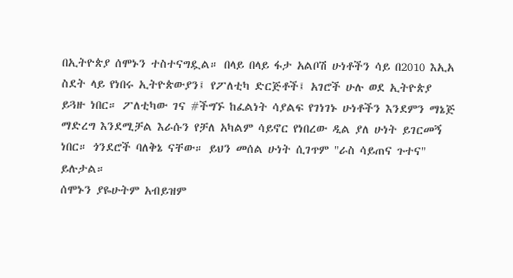በኢትዮጵያ ሰሞኑን ተስተናግዷል። በላይ በላይ ፋታ አልቦሽ ሁነቶችን ሳይ በ2010 እኢአ ስደት ላይ የነበሩ ኢትዮጵውያን፤ የፖለቲካ ድርጅቶች፤ አገሮች ሁሉ ወደ ኢትዮጵያ ይጓዙ ነበር። ፖለቲካው ገና #ችግኙ ከፈልነት ሳያልፍ የገነገኑ ሁነቶችን እንደምን ማኔጅ ማድረግ እንደሚቻል እራሱን የቻለ አካልም ሳይኖር የነበረው ዲል ያለ ሁነት ይገርመኝ ነበር። ጎንደሮች ባለቅኔ ናቸው። ይህን መሰል ሁነት ሲገጥም "ራስ ሳይጠና ጉተና" ይሉታል።
ሰሞኑን ያዬሁትም አብይዝም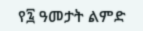የ፯ ዓመታት ልምድ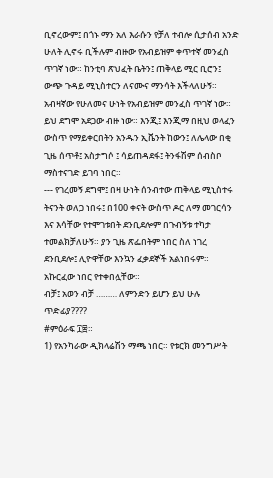ቢኖረውም፤ በጎኑ ማን አለ እራሱን የቻለ ተብሎ ሲታሰብ አንድ ሁለት ሊኖሩ ቢችሉም ብዙው የአብይዝም ቀጥተኛ መንፈስ ጥገኛ ነው። ከንቲባ ጽህፈት ቤትን፤ ጠቅላይ ሚር ቢሮን፤ ውጭ ጉዳይ ሚኒስተርን ለናሙና ማንሳት እችላለሁኝ።
አብዛኛው የሁለመና ሁነት የአብይዝም መንፈስ ጥገኛ ነው። ይህ ደግሞ አደጋው ብዙ ነው። እንጂ፤ እንጂማ በዚህ ወላፈን ውስጥ የማይቀርበትን አንዱን ኢቬንት ከውን፤ ለሌላው በቂ ጊዜ ሰጥቶ፤ አስታግሶ ፤ ሳይጠዳደፋ፤ ትንፋሽም ሰብስቦ ማስተናገድ ይገባ ነበር።
--- የገረመኝ ደግሞ፤ በዛ ሁነት ሰንብተው ጠቅላይ ሚኒስተሩ ትናንት ወለጋ ነበሩ፤ በ100 ቀናት ውስጥ ዶር ለማ መገርሳን እና እሳቸው የተሞገቱበት ደንቢደሎም በጉብኝቱ ተካታ ተመልክቻለሁኝ። ያን ጊዜ ጽፌበትም ነበር ስለ ነገረ ደንቢደሎ፤ ሊዮዋቸው እንኳን ፈቃደኞች አልነበሩም። አኩርፈው ነበር የተቀበሏቸው።
ብቻ፤ አወን ብቻ ……… ለምንድን ይሆን ይህ ሁሉ ጥድፊያ????
#ምዕራፍ ፲፰።
1) የአንካራው ዲክላሬሽን ማጫ ነበር። የቱርክ መንግሥት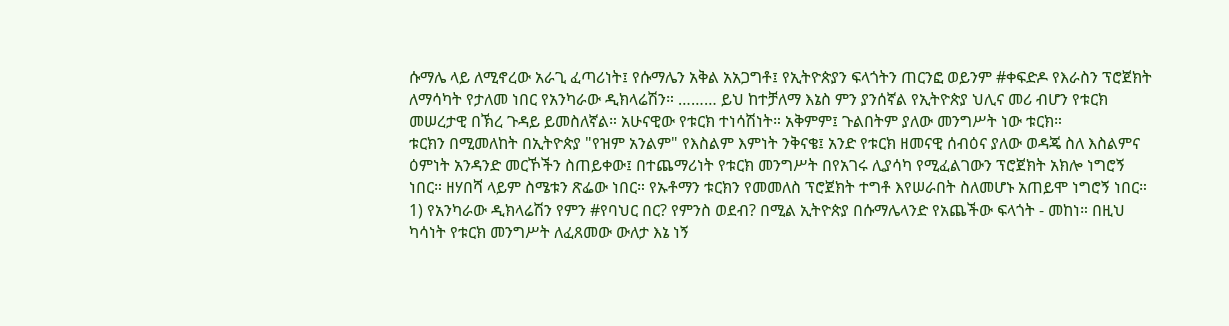ሱማሌ ላይ ለሚኖረው አራጊ ፈጣሪነት፤ የሱማሌን አቅል አአጋግቶ፤ የኢትዮጵያን ፍላጎትን ጠርንፎ ወይንም #ቀፍድዶ የእራስን ፕሮጀክት ለማሳካት የታለመ ነበር የአንካራው ዲክላሬሽን። ……… ይህ ከተቻለማ እኔስ ምን ያንሰኛል የኢትዮጵያ ህሊና መሪ ብሆን የቱርክ መሠረታዊ በኽረ ጉዳይ ይመስለኛል። አሁናዊው የቱርክ ተነሳሽነት። አቅምም፤ ጉልበትም ያለው መንግሥት ነው ቱርክ።
ቱርክን በሚመለከት በኢትዮጵያ "የዝም አንልም" የእስልም እምነት ንቅናቄ፤ አንድ የቱርክ ዘመናዊ ሰብዕና ያለው ወዳጄ ስለ እስልምና ዕምነት አንዳንድ መርኾችን ስጠይቀው፤ በተጨማሪነት የቱርክ መንግሥት በየአገሩ ሊያሳካ የሚፈልገውን ፕሮጀክት አክሎ ነግሮኝ ነበር። ዘሃበሻ ላይም ስሜቱን ጽፌው ነበር። የኡቶማን ቱርክን የመመለስ ፕሮጀክት ተግቶ እየሠራበት ስለመሆኑ አጠይሞ ነግሮኝ ነበር።
1) የአንካራው ዲክላሬሽን የምን #የባህር በር? የምንስ ወደብ? በሚል ኢትዮጵያ በሱማሌላንድ የአጨችው ፍላጎት - መከነ። በዚህ ካሳነት የቱርክ መንግሥት ለፈጸመው ውለታ እኔ ነኝ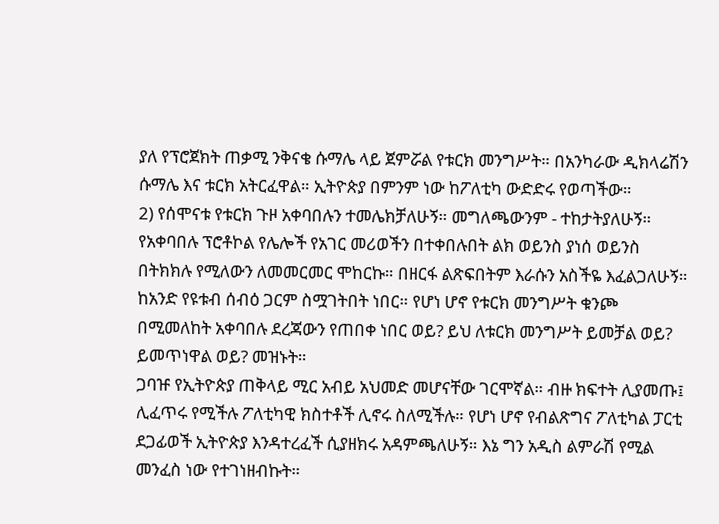ያለ የፕሮጀክት ጠቃሚ ንቅናቄ ሱማሌ ላይ ጀምሯል የቱርክ መንግሥት። በአንካራው ዲክላሬሽን ሱማሌ እና ቱርክ አትርፈዋል። ኢትዮጵያ በምንም ነው ከፖለቲካ ውድድሩ የወጣችው።
2) የሰሞናቱ የቱርክ ጉዞ አቀባበሉን ተመሌክቻለሁኝ። መግለጫውንም - ተከታትያለሁኝ። የአቀባበሉ ፕሮቶኮል የሌሎች የአገር መሪወችን በተቀበሉበት ልክ ወይንስ ያነሰ ወይንስ በትክክሉ የሚለውን ለመመርመር ሞከርኩ። በዘርፋ ልጽፍበትም እራሱን አስችዬ እፈልጋለሁኝ። ከአንድ የዩቱብ ሰብዕ ጋርም ስሟገትበት ነበር። የሆነ ሆኖ የቱርክ መንግሥት ቁንጮ በሚመለከት አቀባበሉ ደረጃውን የጠበቀ ነበር ወይ? ይህ ለቱርክ መንግሥት ይመቻል ወይ? ይመጥነዋል ወይ? መዝኑት።
ጋባዡ የኢትዮጵያ ጠቅላይ ሚር አብይ አህመድ መሆናቸው ገርሞኛል። ብዙ ክፍተት ሊያመጡ፤ ሊፈጥሩ የሚችሉ ፖለቲካዊ ክስተቶች ሊኖሩ ስለሚችሉ። የሆነ ሆኖ የብልጽግና ፖለቲካል ፓርቲ ደጋፊወች ኢትዮጵያ እንዳተረፈች ሲያዘክሩ አዳምጫለሁኝ። እኔ ግን አዲስ ልምራሽ የሚል መንፈስ ነው የተገነዘብኩት።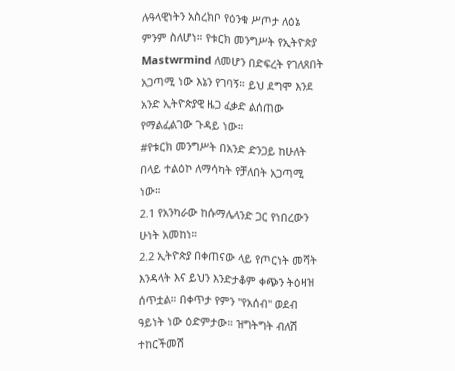ሉዓላዊነትን አስረክቦ የዕንቁ ሥጦታ ለዕኔ ምንም ስለሆነ። የቱርክ መንግሥት የኢትዮጵያ Mastwrmind ለመሆን በድፍረት የገለጸበት አጋጣሚ ነው እኔን የገባኝ። ይህ ደግሞ እንደ አንድ ኢትዮጵያዊ ዜጋ ፈቃድ ልሰጠው የማልፈልገው ጉዳይ ነው።
#የቱርክ መንግሥት በአንድ ድንጋይ ከሁለት በላይ ተልዕኮ ለማሳካት የቻለበት አጋጣሚ ነው።
2.1 የአንካራው ከሱማሌላንድ ጋር የነበረውን ሁነት አመከነ።
2.2 ኢትዮጵያ በቀጠናው ላይ የጦርነት መሻት እንዳላት እና ይህን እንድታቆም ቀጭን ትዕዛዝ ሰጥቷል። በቀጥታ የምን "የአሰብ" ወደብ ዓይነት ነው ዕድምታው። ዝግትግት ብለሽ ተከርችመሽ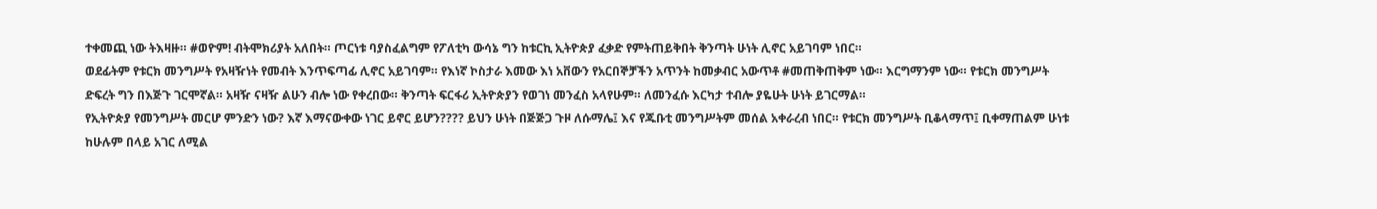ተቀመጪ ነው ትእዛዙ። #ወዮም! ብትሞክሪያት አለበት። ጦርነቱ ባያስፈልግም የፖለቲካ ውሳኔ ግን ከቱርኪ ኢትዮጵያ ፈቃድ የምትጠይቅበት ቅንጣት ሁነት ሊኖር አይገባም ነበር።
ወደፊትም የቱርክ መንግሥት የአዛዥነት የመብት እንጥፍጣፊ ሊኖር አይገባም። የእነኛ ኮስታራ እመው እነ አቨውን የአርበኞቻችን አጥንት ከመቃብር አውጥቶ #መጠቅጠቅም ነው። እርግማንም ነው። የቱርክ መንግሥት ድፍረት ግን በእጅጉ ገርሞኛል። አዛዥ ናዛዥ ልሁን ብሎ ነው የቀረበው። ቅንጣት ፍርፋሪ ኢትዮጵያን የወገነ መንፈስ አላየሁም። ለመንፈሱ እርካታ ተብሎ ያዬሁት ሁነት ይገርማል።
የኢትዮጵያ የመንግሥት መርሆ ምንድን ነው? እኛ እማናውቀው ነገር ይኖር ይሆን???? ይህን ሁነት በጅጅጋ ጉዞ ለሱማሌ፤ እና የጁቡቲ መንግሥትም መሰል አቀራረብ ነበር። የቱርክ መንግሥት ቢቆላማጥ፤ ቢቀማጠልም ሁነቱ ከሁሉም በላይ አገር ለሚል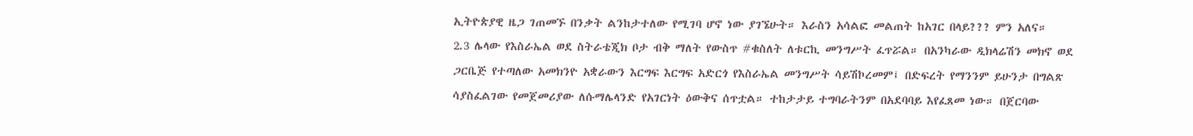ኢትዮጵያዊ ዜጋ ገጠመኙ በንቃት ልንከታተለው የሚገባ ሆኖ ነው ያገኜሁት። እራስን አሳልፎ መልጠት ከአገር በላይ??? ምን አለና።
2.3 ሌላው የእስራኤል ወደ ስትራቴጂክ ቦታ ብቅ ማለት የውስጥ #ቁስለት ለቱርኪ መንግሥት ፈጥሯል። በአንካራው ዲክላሬሽን መክኖ ወደ ጋርቤጅ የተጣለው አመክንዮ አቋራውን እርግፍ እርግፍ አድርጎ የእስራኤል መንግሥት ሳይሽኮረመም፤ በድፍረት የማንንም ይሁንታ በግልጽ ሳያስፈልገው የመጀመሪያው ለሱማሌላንድ የአገርነት ዕውቅና ሰጥቷል። ተከታታይ ተግባራትንም በአደባባይ እየፈጸመ ነው። በጀርባው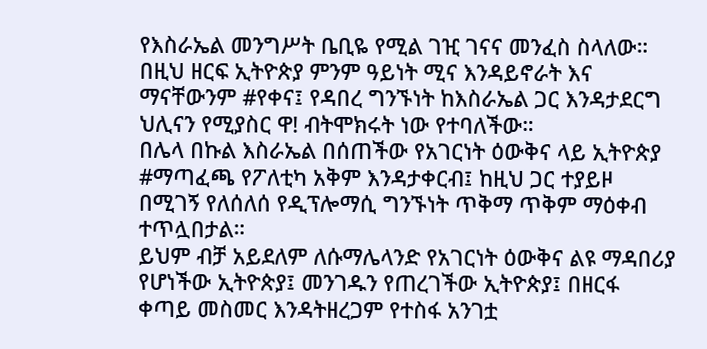የእስራኤል መንግሥት ቤቢዬ የሚል ገዢ ገናና መንፈስ ስላለው።
በዚህ ዘርፍ ኢትዮጵያ ምንም ዓይነት ሚና እንዳይኖራት እና ማናቸውንም #የቀና፤ የዳበረ ግንኙነት ከእስራኤል ጋር እንዳታደርግ ህሊናን የሚያስር ዋ! ብትሞክሩት ነው የተባለችው።
በሌላ በኩል እስራኤል በሰጠችው የአገርነት ዕውቅና ላይ ኢትዮጵያ #ማጣፈጫ የፖለቲካ አቅም እንዳታቀርብ፤ ከዚህ ጋር ተያይዞ በሚገኝ የለሰለሰ የዲፕሎማሲ ግንኙነት ጥቅማ ጥቅም ማዕቀብ ተጥሏበታል።
ይህም ብቻ አይደለም ለሱማሌላንድ የአገርነት ዕውቅና ልዩ ማዳበሪያ የሆነችው ኢትዮጵያ፤ መንገዱን የጠረገችው ኢትዮጵያ፤ በዘርፋ ቀጣይ መስመር እንዳትዘረጋም የተስፋ አንገቷ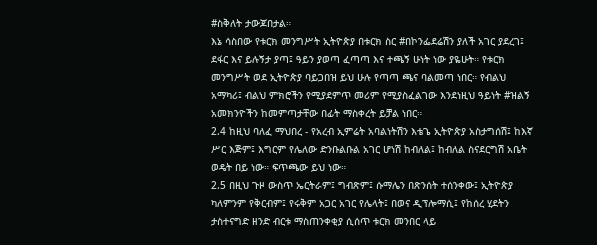#ስቅለት ታውጆበታል።
እኔ ሳስበው የቱርክ መንግሥት ኢትዮጵያ በቱርክ ስር #በኮንፌደሬሽን ያለች አገር ያደረገ፤ ደፋር እና ይሉኝታ ያጣ፤ ዓይን ያወጣ ፈጣጣ እና ተጫኝ ሁነት ነው ያዬሁት። የቱርክ መንግሥት ወደ ኢትዮጵያ ባይጋበዝ ይህ ሁሉ የጣጣ ጫና ባልመጣ ነበር። የብልህ አማካሪ፤ ብልህ ምክሮችን የሚያደምጥ መሪም የሚያስፈልገው እንደነዚህ ዓይነት #ዝልኝ አመክንዮችን ከመምጣታቸው በፊት ማስቀረት ይቻል ነበር።
2.4 ከዚህ ባለፈ ማህበረ - የአረብ ኢምሬት አባልነትሽን እቴጌ ኢትዮጵያ አስታግሰሽ፤ ከእኛ ሥር እጅም፤ እግርም የሌለው ድንቡልቡል አገር ሆነሽ ከብለል፤ ከብለል ስናደርግሽ አቤት ወዴት በይ ነው። ፍጥጫው ይህ ነው።
2.5 በዚህ ጉዞ ውስጥ ኤርትራም፤ ግብጽም፤ ሱማሌን በጽንሰት ተሰንቀው፤ ኢትዮጵያ ካለምንም የቅርብም፤ የሩቅም አጋር አገር የሌላት፤ በወና ዲፕሎማሲ፤ የከሰረ ሂደትን ታስተናግድ ዘንድ ብርቱ ማስጠንቀቂያ ሲሰጥ ቱርክ መንበር ላይ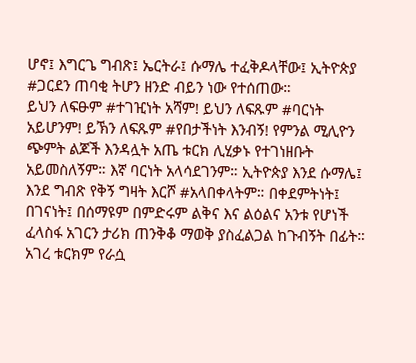ሆኖ፤ እግርጌ ግብጽ፤ ኤርትራ፤ ሱማሌ ተፈቅዶላቸው፤ ኢትዮጵያ #ጋርደን ጠባቂ ትሆን ዘንድ ብይን ነው የተሰጠው።
ይህን ለፍፁም #ተገዢነት አሻም! ይህን ለፍጹም #ባርነት አይሆንም! ይኽን ለፍጹም #የበታችነት እንብኝ! የምንል ሚሊዮን ጭምት ልጆች እንዳሏት አጤ ቱርክ ሊሂቃኑ የተገነዘቡት አይመስለኝም። እኛ ባርነት አላሳደገንም። ኢትዮጵያ እንደ ሱማሌ፤ እንደ ግብጽ የቅኝ ግዛት እርሾ #አላበቀላትም። በቀደምትነት፤ በገናነት፤ በሰማዩም በምድሩም ልቅና እና ልዕልና አንቱ የሆነች ፈላስፋ አገርን ታሪክ ጠንቅቆ ማወቅ ያስፈልጋል ከጉብኝት በፊት። አገረ ቱርክም የራሷ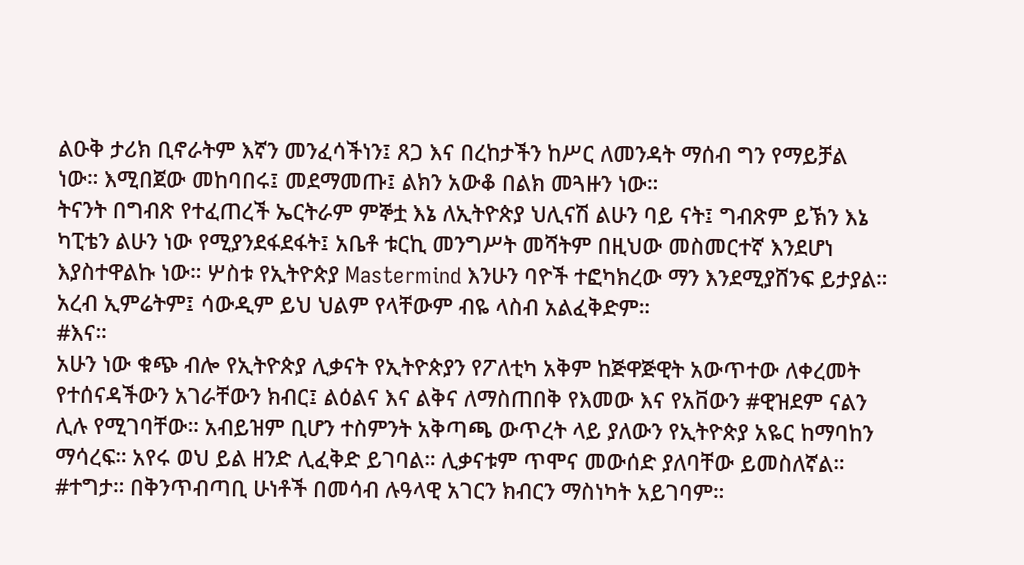ልዑቅ ታሪክ ቢኖራትም እኛን መንፈሳችነን፤ ጸጋ እና በረከታችን ከሥር ለመንዳት ማሰብ ግን የማይቻል ነው። እሚበጀው መከባበሩ፤ መደማመጡ፤ ልክን አውቆ በልክ መጓዙን ነው።
ትናንት በግብጽ የተፈጠረች ኤርትራም ምኞቷ እኔ ለኢትዮጵያ ህሊናሽ ልሁን ባይ ናት፤ ግብጽም ይኽን እኔ ካፒቴን ልሁን ነው የሚያንደፋደፋት፤ አቤቶ ቱርኪ መንግሥት መሻትም በዚህው መስመርተኛ እንደሆነ እያስተዋልኩ ነው። ሦስቱ የኢትዮጵያ Mastermind እንሁን ባዮች ተፎካክረው ማን እንደሚያሸንፍ ይታያል። አረብ ኢምሬትም፤ ሳውዲም ይህ ህልም የላቸውም ብዬ ላስብ አልፈቅድም።
#እና።
አሁን ነው ቁጭ ብሎ የኢትዮጵያ ሊቃናት የኢትዮጵያን የፖለቲካ አቅም ከጅዋጅዊት አውጥተው ለቀረመት የተሰናዳችውን አገራቸውን ክብር፤ ልዕልና እና ልቅና ለማስጠበቅ የእመው እና የአቨውን #ዊዝደም ናልን ሊሉ የሚገባቸው። አብይዝም ቢሆን ተስምንት አቅጣጫ ውጥረት ላይ ያለውን የኢትዮጵያ አዬር ከማባከን ማሳረፍ። አየሩ ወህ ይል ዘንድ ሊፈቅድ ይገባል። ሊቃናቱም ጥሞና መውሰድ ያለባቸው ይመስለኛል። #ተግታ። በቅንጥብጣቢ ሁነቶች በመሳብ ሉዓላዊ አገርን ክብርን ማስነካት አይገባም።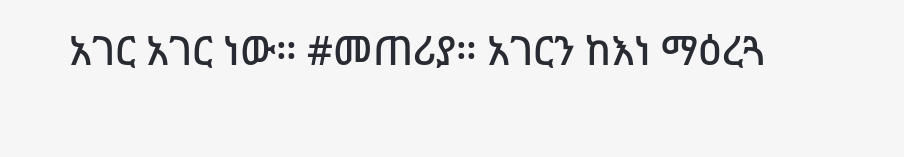አገር አገር ነው። #መጠሪያ። አገርን ከእነ ማዕረጓ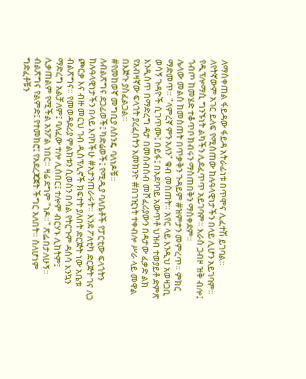ለማስቀጠል ፋይዳው ፋይዳ አትራፊነቱ በጥሞና ሊፈተሽ ይገባል።
ለየትኛውም አገር ይለፍ የሚሰጠው ከሉዓላዊነታችን በላይ ሊሆን አይገባም። የዲፕሎማሲ ግንኙነት ልካችን ሊደፈጥጥ አይገባም። እራስ ጋብዞ ዝቅ ብሎ፤ ጎብጦ ከመሄድ ተቆጥቦ ክብሩን ማስጠበቅን ማስቀደም።
ሌላው መልስ ከመስጠት በጥቃቅን ጉዳይም #ዝምታን መምረጥ። ምክር ማድመጥ። "ላምረኛ ምን አለን" ቁብ መስጠት። አየር ላይ እንዲህ አወዛጋቢ ወሳኝ ጉዳዮች ሲገጥሙ፤ በይፋ፤ በአደባባይ አውጥቶ ህዝብ ተወያይቶ ድምጽ እንዲሰጥ በማድረግ ዳታ በመሰብሰብ መሾፈሪያውን በዳታው ፈቃድ ልክ የአብዛኛው ፍላጎት ያረፈበትን አመክንዮ #በገዢነት ተቀብሎ ሥራ ላይ መዋል በእጅጉ ያስፈልጋል።
#የመከወኛ መግቢያ ለስንዴ ባለነዶቹ።
ለብልጽግና ደጋፊወች፤ ካድሬወች፤ የሚዲያ ባለቤቶች የፓርቲው ፍላጎትን ከሉዓላዊነታችን በላይ እባካችሁ #አታንጠራሩት። እንደ ፖለቲካ ድርጅት ገና ለጋ ጮርቃ እና ብዙ መርህ ገብ ዲስፕሊኖች ክፍተት ያለበት ድርጅት ነው አቤቱ ብልጽግና። የመወዳደሪያ ምልክቱን ሲወስን በሳል የትርጉም ዳሰሳ እንኳን ማድረግ አልቻለም፤ ባለፈው ተሎ ሊሰበር፤ ተሎም ብርሃኑ ሊከትም፤ ሊቃጠልም የሚችል አንፖል ነበር። ዛሬ ደግም "ነዶ።" ጽፌበታለሁኝ።
ብልጽግና የልምድ፤ የተመክሮ፤ የአደረጃጀት ችግር አለበት። ስለሆነም ግድፈቶቹን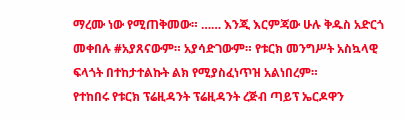ማረሙ ነው የሚጠቅመው። …… እንጂ እርምጃው ሁሉ ቅዱስ አድርጎ መቀበሉ #አያጸናውም። አያሳድገውም። የቱርክ መንግሥት አስኳላዊ ፍላጎት በተከታተልኩት ልክ የሚያስፈነጥዝ አልነበረም።
የተከበሩ የቱርክ ፕሬዚዳንት ፕሬዚዳንት ረጅብ ጣይፕ ኤርዶዋን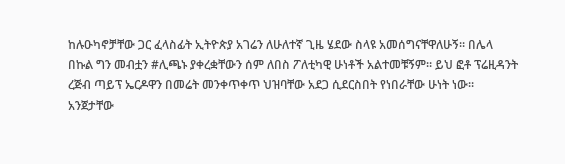ከሉዑካኖቻቸው ጋር ፈላስፊት ኢትዮጵያ አገሬን ለሁለተኛ ጊዜ ሄደው ስላዩ አመሰግናቸዋለሁኝ። በሌላ በኩል ግን መብቷን #ሊጫኑ ያቀረቋቸውን ሰም ለበስ ፖለቲካዊ ሁነቶች አልተመቹኝም። ይህ ፎቶ ፕሬዚዳንት ረጅብ ጣይፕ ኤርዶዋን በመሬት መንቀጥቀጥ ህዝባቸው አደጋ ሲደርስበት የነበራቸው ሁነት ነው።
አንጀታቸው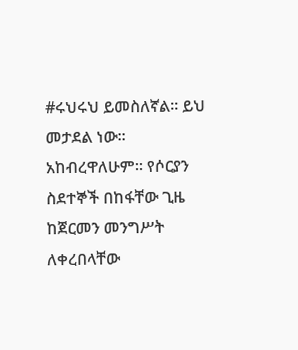#ሩህሩህ ይመስለኛል። ይህ መታደል ነው። አከብረዋለሁም። የሶርያን ስደተኞች በከፋቸው ጊዜ ከጀርመን መንግሥት ለቀረበላቸው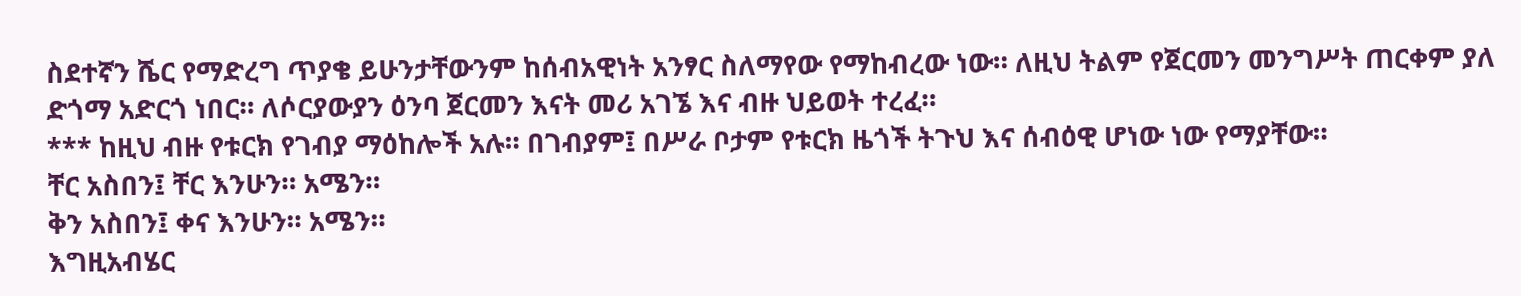ስደተኛን ሼር የማድረግ ጥያቄ ይሁንታቸውንም ከሰብአዊነት አንፃር ስለማየው የማከብረው ነው። ለዚህ ትልም የጀርመን መንግሥት ጠርቀም ያለ ድጎማ አድርጎ ነበር። ለሶርያውያን ዕንባ ጀርመን እናት መሪ አገኜ እና ብዙ ህይወት ተረፈ።
*** ከዚህ ብዙ የቱርክ የገብያ ማዕከሎች አሉ። በገብያም፤ በሥራ ቦታም የቱርክ ዜጎች ትጉህ እና ሰብዕዊ ሆነው ነው የማያቸው።
ቸር አስበን፤ ቸር እንሁን። አሜን።
ቅን አስበን፤ ቀና እንሁን። አሜን።
እግዚአብሄር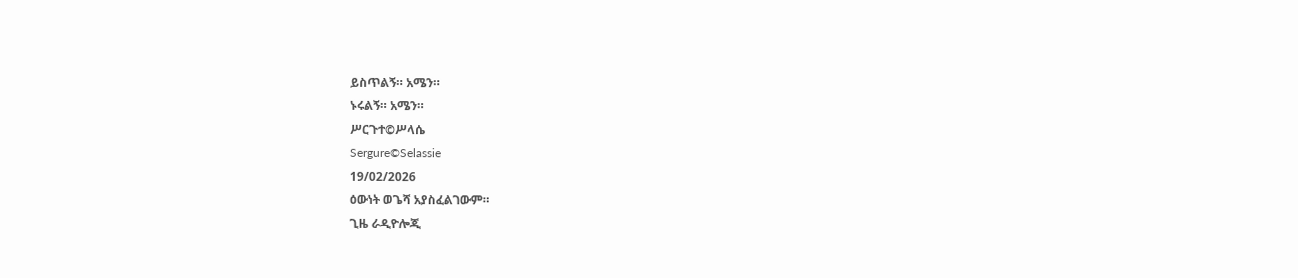ይስጥልኝ። አሜን።
ኑሩልኝ። አሜን።
ሥርጉተ©ሥላሴ
Sergure©Selassie
19/02/2026
ዕውነት ወጌሻ አያስፈልገውም።
ጊዜ ራዲዮሎጂ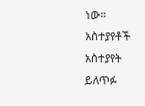ነው።
አስተያየቶች
አስተያየት ይለጥፉ